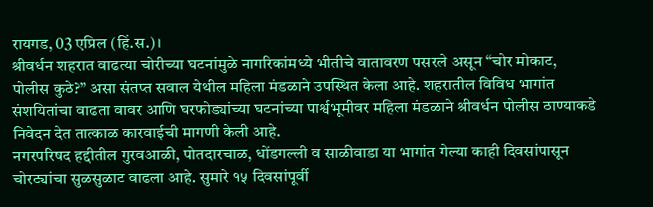रायगड, 03 एप्रिल (हिं.स.)।
श्रीवर्धन शहरात वाढत्या चोरीच्या घटनांमुळे नागरिकांमध्ये भीतीचे वातावरण पसरले असून “चोर मोकाट, पोलीस कुठे?” असा संतप्त सवाल येथील महिला मंडळाने उपस्थित केला आहे. शहरातील विविध भागांत संशयितांचा वाढता वावर आणि घरफोड्यांच्या घटनांच्या पार्श्वभूमीवर महिला मंडळाने श्रीवर्धन पोलीस ठाण्याकडे निवेदन देत तात्काळ कारवाईची मागणी केली आहे.
नगरपरिषद हद्दीतील गुरवआळी, पोतदारचाळ, धोंडगल्ली व साळीवाडा या भागांत गेल्या काही दिवसांपासून चोरट्यांचा सुळसुळाट वाढला आहे. सुमारे १५ दिवसांपूर्वी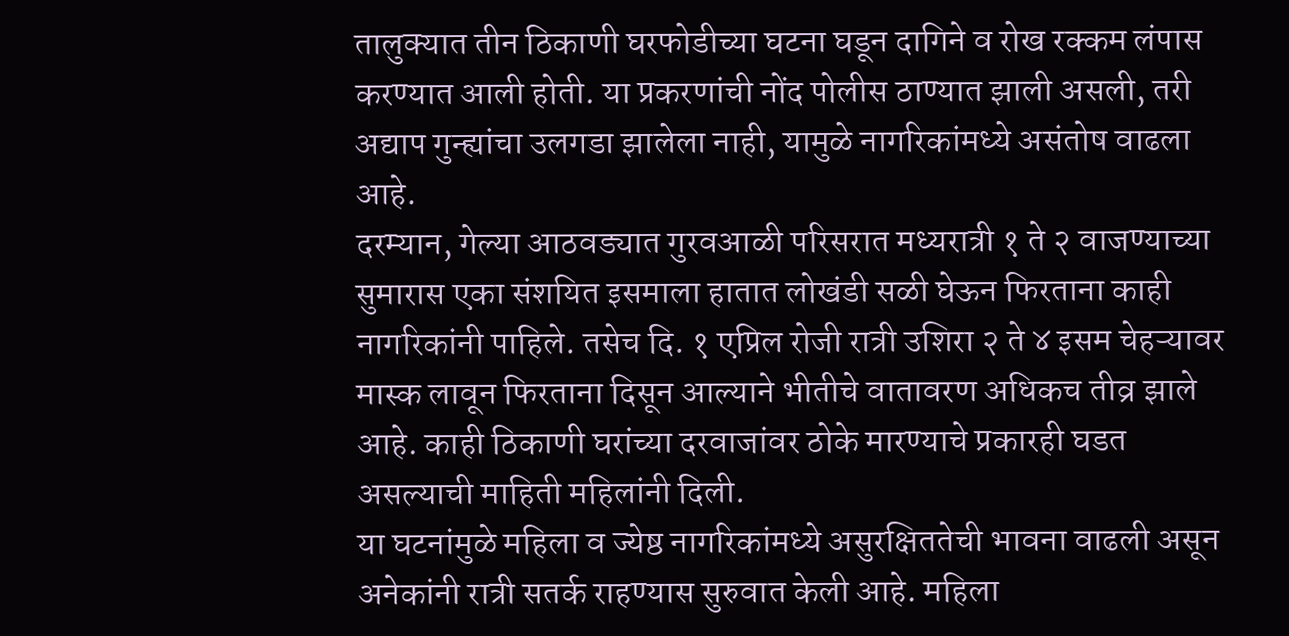तालुक्यात तीन ठिकाणी घरफोडीच्या घटना घडून दागिने व रोख रक्कम लंपास करण्यात आली होती. या प्रकरणांची नोंद पोलीस ठाण्यात झाली असली, तरी अद्याप गुन्ह्यांचा उलगडा झालेला नाही, यामुळे नागरिकांमध्ये असंतोष वाढला आहे.
दरम्यान, गेल्या आठवड्यात गुरवआळी परिसरात मध्यरात्री १ ते २ वाजण्याच्या सुमारास एका संशयित इसमाला हातात लोखंडी सळी घेऊन फिरताना काही नागरिकांनी पाहिले. तसेच दि. १ एप्रिल रोजी रात्री उशिरा २ ते ४ इसम चेहऱ्यावर मास्क लावून फिरताना दिसून आल्याने भीतीचे वातावरण अधिकच तीव्र झाले आहे. काही ठिकाणी घरांच्या दरवाजांवर ठोके मारण्याचे प्रकारही घडत असल्याची माहिती महिलांनी दिली.
या घटनांमुळे महिला व ज्येष्ठ नागरिकांमध्ये असुरक्षिततेची भावना वाढली असून अनेकांनी रात्री सतर्क राहण्यास सुरुवात केली आहे. महिला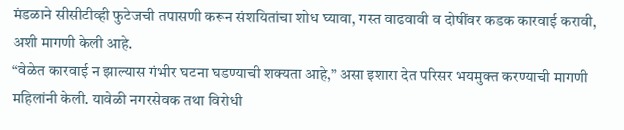मंडळाने सीसीटीव्ही फुटेजची तपासणी करून संशयितांचा शोध घ्यावा, गस्त वाढवावी व दोषींवर कडक कारवाई करावी, अशी मागणी केली आहे.
“वेळेत कारवाई न झाल्यास गंभीर घटना घडण्याची शक्यता आहे,” असा इशारा देत परिसर भयमुक्त करण्याची मागणी महिलांनी केली. यावेळी नगरसेवक तथा विरोधी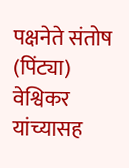पक्षनेते संतोष (पिंट्या) वेश्विकर यांच्यासह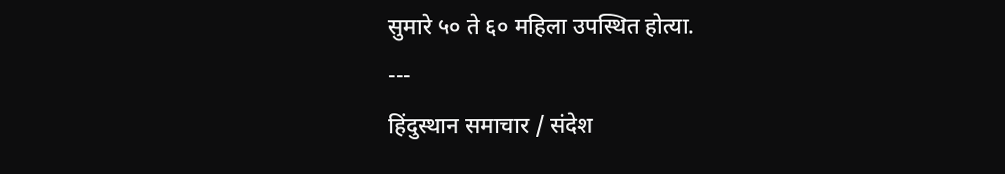सुमारे ५० ते ६० महिला उपस्थित होत्या.
---
हिंदुस्थान समाचार / संदेश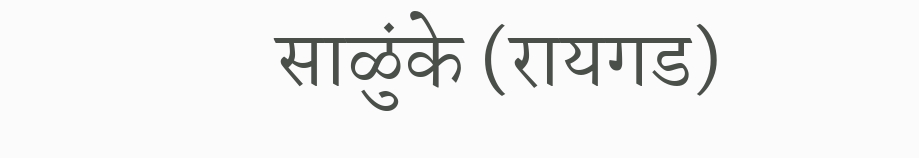साळुंके (रायगड)